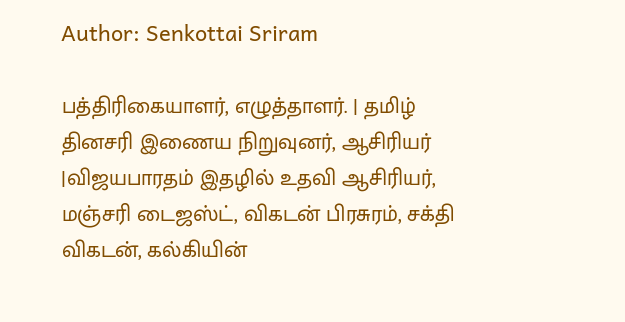Author: Senkottai Sriram

பத்திரிகையாளர், எழுத்தாளர். | தமிழ் தினசரி இணைய நிறுவுனர், ஆசிரியர் |விஜயபாரதம் இதழில் உதவி ஆசிரியர், மஞ்சரி டைஜஸ்ட், விகடன் பிரசுரம், சக்தி விகடன், கல்கியின்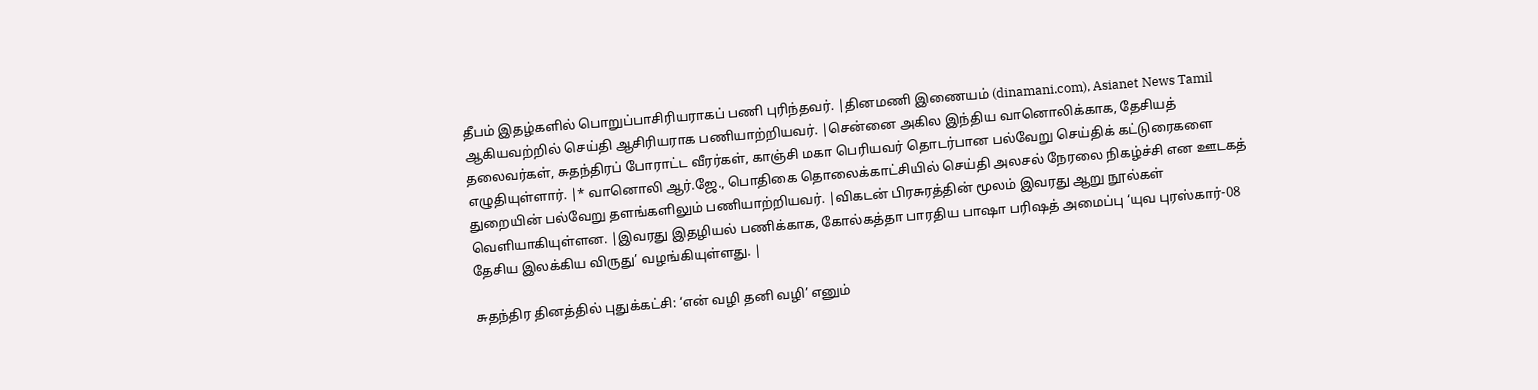தீபம் இதழ்களில் பொறுப்பாசிரியராகப் பணி புரிந்தவர். |தினமணி இணையம் (dinamani.com), Asianet News Tamil ஆகியவற்றில் செய்தி ஆசிரியராக பணியாற்றியவர். |சென்னை அகில இந்திய வானொலிக்காக, தேசியத் தலைவர்கள், சுதந்திரப் போராட்ட வீரர்கள், காஞ்சி மகா பெரியவர் தொடர்பான பல்வேறு செய்திக் கட்டுரைகளை எழுதியுள்ளார். |* வானொலி ஆர்.ஜே., பொதிகை தொலைக்காட்சியில் செய்தி அலசல் நேரலை நிகழ்ச்சி என ஊடகத் துறையின் பல்வேறு தளங்களிலும் பணியாற்றியவர். |விகடன் பிரசுரத்தின் மூலம் இவரது ஆறு நூல்கள் வெளியாகியுள்ளன. |இவரது இதழியல் பணிக்காக, கோல்கத்தா பாரதிய பாஷா பரிஷத் அமைப்பு ‘யுவ புரஸ்கார்-08 தேசிய இலக்கிய விருது’ வழங்கியுள்ளது. |

சுதந்திர தினத்தில் புதுக்கட்சி: ‘என் வழி தனி வழி’ எனும்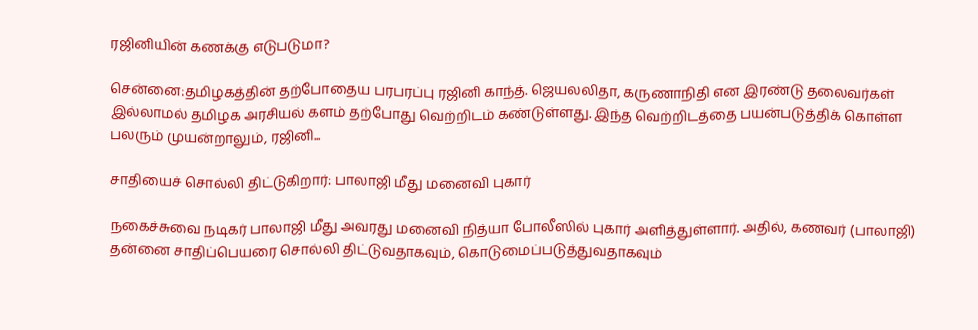ரஜினியின் கணக்கு எடுபடுமா?

சென்னை:தமிழகத்தின் தற்போதைய பரபரப்பு ரஜினி காந்த். ஜெயலலிதா, கருணாநிதி என இரண்டு தலைவர்கள் இல்லாமல் தமிழக அரசியல் களம் தற்போது வெற்றிடம் கண்டுள்ளது. இந்த வெற்றிடத்தை பயன்படுத்திக் கொள்ள பலரும் முயன்றாலும், ரஜினி...

சாதியைச் சொல்லி திட்டுகிறார்: பாலாஜி மீது மனைவி புகார்

நகைச்சுவை நடிகர் பாலாஜி மீது அவரது மனைவி நித்யா போலீஸில் புகார் அளித்துள்ளார். அதில், கணவர் (பாலாஜி) தன்னை சாதிப்பெயரை சொல்லி திட்டுவதாகவும், கொடுமைப்படுத்துவதாகவும்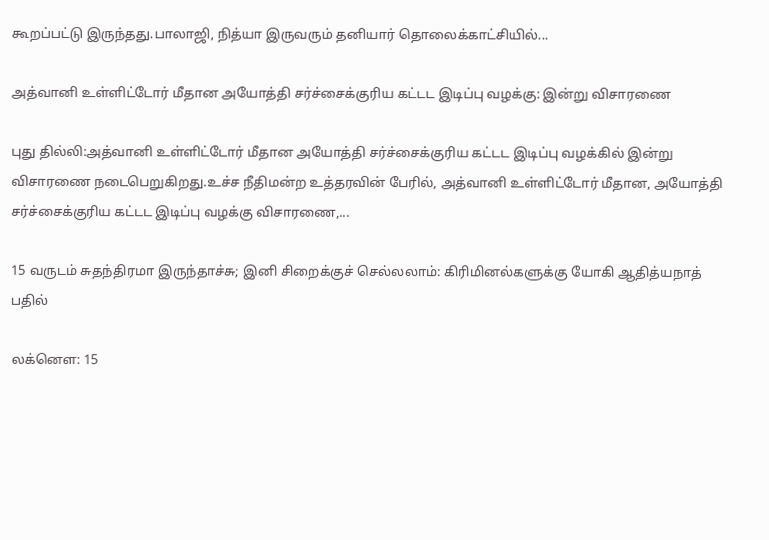கூறப்பட்டு இருந்தது.பாலாஜி, நித்யா இருவரும் தனியார் தொலைக்காட்சியில்...

அத்வானி உள்ளிட்டோர் மீதான அயோத்தி சர்ச்சைக்குரிய கட்டட இடிப்பு வழக்கு: இன்று விசாரணை

புது தில்லி:அத்வானி உள்ளிட்டோர் மீதான அயோத்தி சர்ச்சைக்குரிய கட்டட இடிப்பு வழக்கில் இன்று விசாரணை நடைபெறுகிறது.உச்ச நீதிமன்ற உத்தரவின் பேரில், அத்வானி உள்ளிட்டோர் மீதான, அயோத்தி சர்ச்சைக்குரிய கட்டட இடிப்பு வழக்கு விசாரணை,...

15 வருடம் சுதந்திரமா இருந்தாச்சு; இனி சிறைக்குச் செல்லலாம்: கிரிமினல்களுக்கு யோகி ஆதித்யநாத் பதில்

லக்னௌ: 15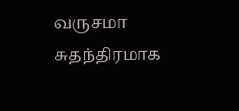வருசமா சுதந்திரமாக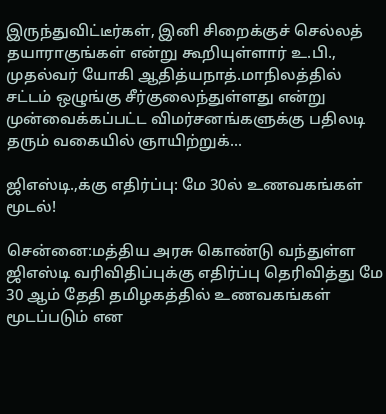இருந்துவிட்டீர்கள், இனி சிறைக்குச் செல்லத் தயாராகுங்கள் என்று கூறியுள்ளார் உ.பி., முதல்வர் யோகி ஆதித்யநாத்.மாநிலத்தில் சட்டம் ஒழுங்கு சீர்குலைந்துள்ளது என்று முன்வைக்கப்பட்ட விமர்சனங்களுக்கு பதிலடி தரும் வகையில் ஞாயிற்றுக்...

ஜிஎஸ்டி.,க்கு எதிர்ப்பு: மே 30ல் உணவகங்கள் மூடல்!

சென்னை:மத்திய அரசு கொண்டு வந்துள்ள ஜிஎஸ்டி வரிவிதிப்புக்கு எதிர்ப்பு தெரிவித்து மே 30 ஆம் தேதி தமிழகத்தில் உணவகங்கள் மூடப்படும் என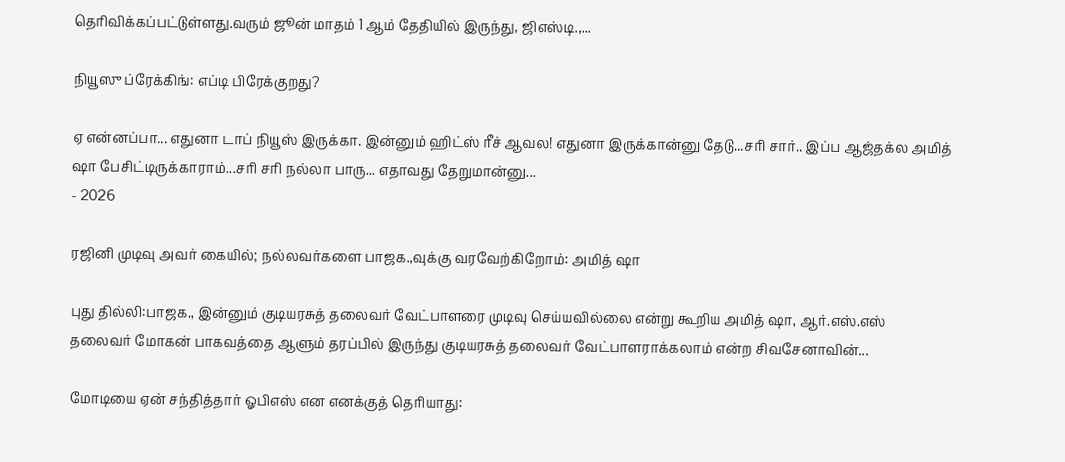தெரிவிக்கப்பட்டுள்ளது.வரும் ஜூன் மாதம் 1 ஆம் தேதியில் இருந்து, ஜிஎஸ்டி.,...

நியூஸு ப்ரேக்கிங்: எப்டி பிரேக்குறது?

ஏ என்னப்பா... எதுனா டாப் நியூஸ் இருக்கா. இன்னும் ஹிட்ஸ் ரீச் ஆவல! எதுனா இருக்கான்னு தேடு...சரி சார்.. இப்ப ஆஜ்தக்ல அமித் ஷா பேசிட்டிருக்காராம்...சரி சரி நல்லா பாரு... எதாவது தேறுமான்னு...
- 2026

ரஜினி முடிவு அவர் கையில்; நல்லவர்களை பாஜக.,வுக்கு வரவேற்கிறோம்: அமித் ஷா

புது தில்லி:பாஜக., இன்னும் குடியரசுத் தலைவர் வேட்பாளரை முடிவு செய்யவில்லை என்று கூறிய அமித் ஷா, ஆர்.எஸ்.எஸ் தலைவர் மோகன் பாகவத்தை ஆளும் தரப்பில் இருந்து குடியரசுத் தலைவர் வேட்பாளராக்கலாம் என்ற சிவசேனாவின்...

மோடியை ஏன் சந்தித்தார் ஓபிஎஸ் என எனக்குத் தெரியாது: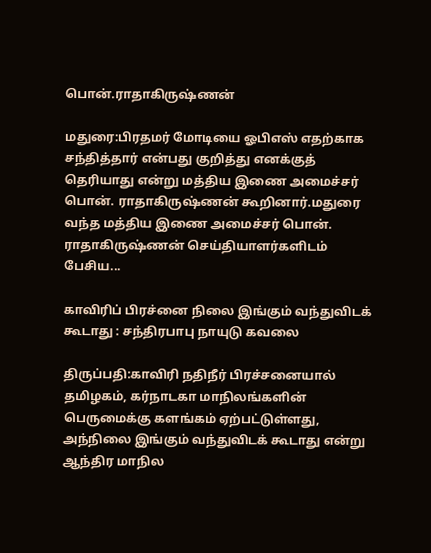பொன்.ராதாகிருஷ்ணன்

மதுரை:பிரதமர் மோடியை ஓபிஎஸ் எதற்காக சந்தித்தார் என்பது குறித்து எனக்குத் தெரியாது என்று மத்திய இணை அமைச்சர் பொன். ராதாகிருஷ்ணன் கூறினார்.மதுரை வந்த மத்திய இணை அமைச்சர் பொன். ராதாகிருஷ்ணன் செய்தியாளர்களிடம் பேசிய...

காவிரிப் பிரச்னை நிலை இங்கும் வந்துவிடக் கூடாது : சந்திரபாபு நாயுடு கவலை

திருப்பதி:காவிரி நதிநீர் பிரச்சனையால் தமிழகம், கர்நாடகா மாநிலங்களின் பெருமைக்கு களங்கம் ஏற்பட்டுள்ளது, அந்நிலை இங்கும் வந்துவிடக் கூடாது என்று ஆந்திர மாநில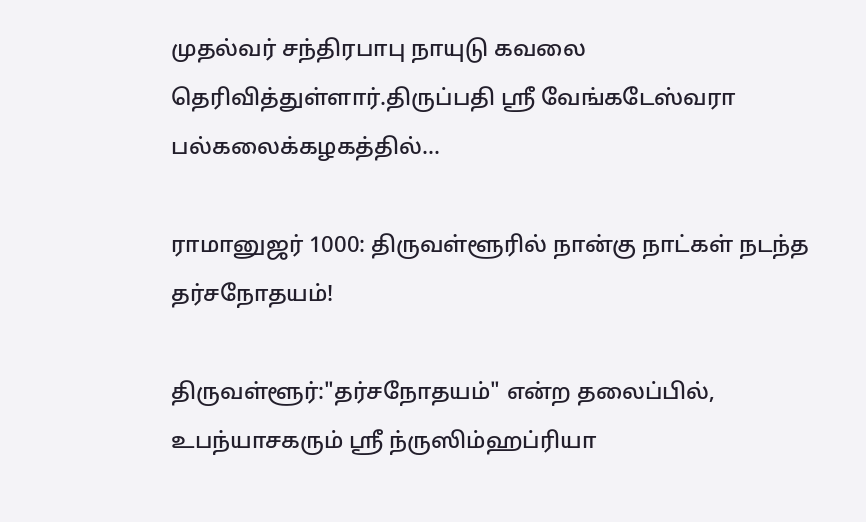முதல்வர் சந்திரபாபு நாயுடு கவலை தெரிவித்துள்ளார்.திருப்பதி ஸ்ரீ வேங்கடேஸ்வரா பல்கலைக்கழகத்தில்...

ராமானுஜர் 1000: திருவள்ளூரில் நான்கு நாட்கள் நடந்த தர்சநோதயம்!

திருவள்ளூர்:"தர்சநோதயம்" என்ற தலைப்பில், உபந்யாசகரும் ஸ்ரீ ந்ருஸிம்ஹப்ரியா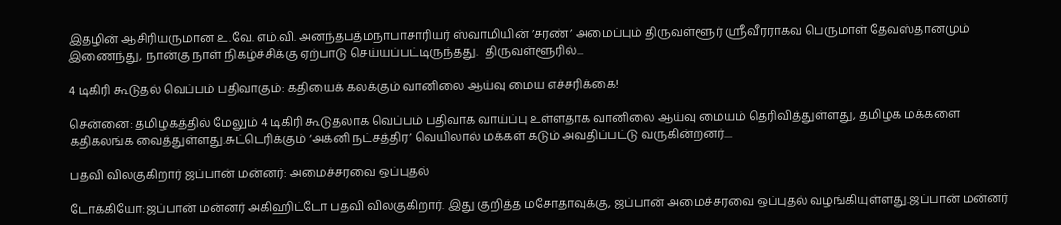இதழின் ஆசிரியருமான உ.வே. எம்.வி. அனந்தபத்மநாபாசாரியர் ஸ்வாமியின் ’சரண்’ அமைப்பும் திருவள்ளூர் ஸ்ரீவீரராகவ பெருமாள் தேவஸ்தானமும் இணைந்து, நான்கு நாள் நிகழ்ச்சிக்கு ஏற்பாடு செய்யப்பட்டிருந்தது.  திருவள்ளூரில்...

4 டிகிரி கூடுதல் வெப்பம் பதிவாகும்: கதியைக் கலக்கும் வானிலை ஆய்வு மைய எச்சரிக்கை!

சென்னை: தமிழகத்தில் மேலும் 4 டிகிரி கூடுதலாக வெப்பம் பதிவாக வாய்ப்பு உள்ளதாக வானிலை ஆய்வு மையம் தெரிவித்துள்ளது, தமிழக மக்களை கதிகலங்க வைத்துள்ளது.சுட்டெரிக்கும் ‘அக்னி நட்சத்திர’ வெயிலால் மக்கள் கடும் அவதிப்பட்டு வருகின்றனர்....

பதவி விலகுகிறார் ஜப்பான் மன்னர்: அமைச்சரவை ஒப்புதல்

டோக்கியோ:ஜப்பான் மன்னர் அகிஹிட்டோ பதவி விலகுகிறார். இது குறித்த மசோதாவுக்கு, ஜப்பான் அமைச்சரவை ஒப்புதல் வழங்கியுள்ளது.ஜப்பான் மன்னர்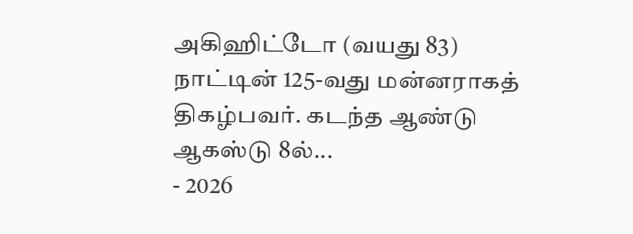அகிஹிட்டோ (வயது 83) நாட்டின் 125-வது மன்னராகத் திகழ்பவர். கடந்த ஆண்டு ஆகஸ்டு 8ல்...
- 2026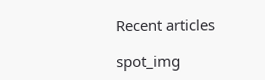Recent articles

spot_img